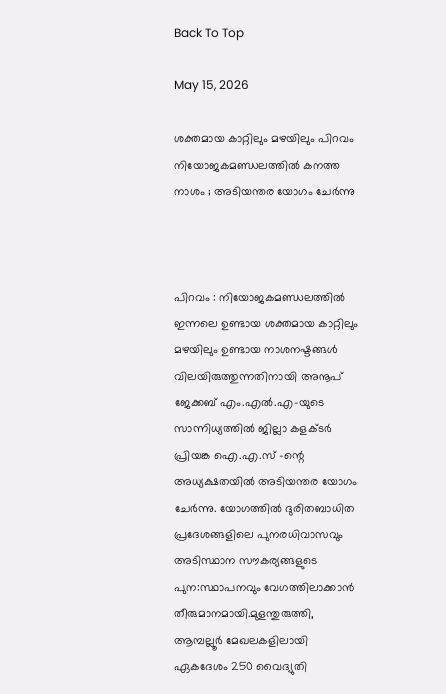Back To Top

May 15, 2026

ശക്തമായ കാറ്റിലും മഴയിലും പിറവം നിയോജകമണ്ഡലത്തിൽ കനത്ത നാശം ; അടിയന്തര യോഗം ചേർന്നു



പിറവം : നിയോജകമണ്ഡലത്തിൽ ഇന്നലെ ഉണ്ടായ ശക്തമായ കാറ്റിലും മഴയിലും ഉണ്ടായ നാശനഷ്ടങ്ങള്‍ വിലയിരുത്തുന്നതിനായി അനൂപ് ജേക്കബ് എം.എൽ.എ-യുടെ സാന്നിധ്യത്തിൽ ജില്ലാ കളക്ടര്‍ പ്രിയങ്ക ഐ.എ.സ് –ന്റെ അധ്യക്ഷതയിൽ അടിയന്തര യോഗം ചേർന്നു. യോഗത്തിൽ ദുരിതബാധിത പ്രദേശങ്ങളിലെ പുനരധിവാസവും അടിസ്ഥാന സൗകര്യങ്ങളുടെ പുന:സ്ഥാപനവും വേഗത്തിലാക്കാൻ തീരുമാനമായി.മുളന്തുരുത്തി, ആമ്പല്ലൂർ മേഖലകളിലായി ഏകദേശം 250 വൈദ്യുതി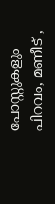പോസ്റ്റുകളും പിറവം, മണീട് ,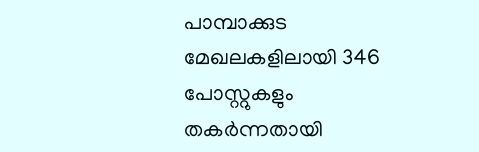പാമ്പാക്കുട മേഖലകളിലായി 346 പോസ്റ്റുകളും തകർന്നതായി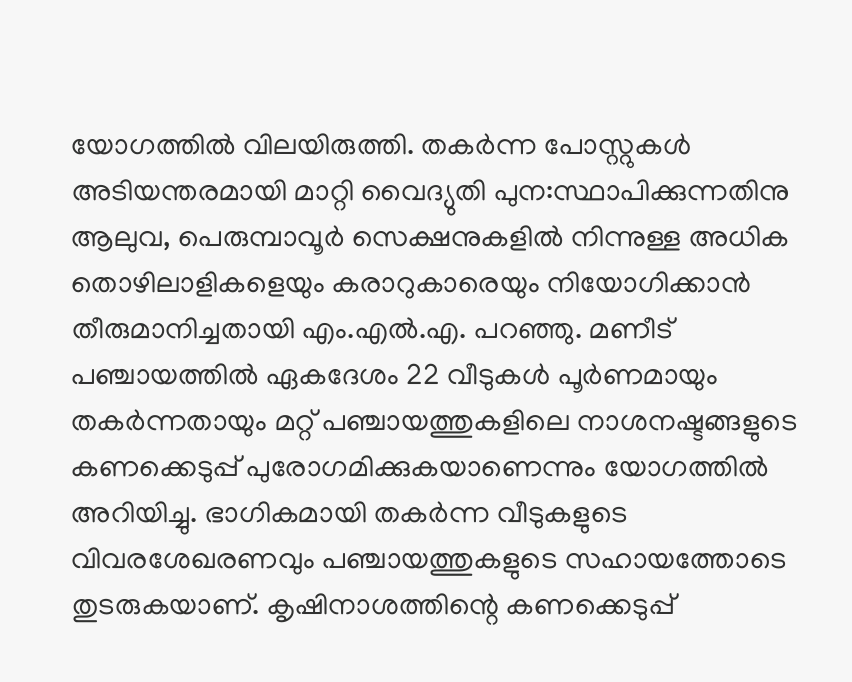യോഗത്തിൽ വിലയിരുത്തി. തകർന്ന പോസ്റ്റുകൾ അടിയന്തരമായി മാറ്റി വൈദ്യുതി പുന:സ്ഥാപിക്കുന്നതിനു ആലുവ, പെരുമ്പാവൂർ സെക്ഷനുകളിൽ നിന്നുള്ള അധിക തൊഴിലാളികളെയും കരാറുകാരെയും നിയോഗിക്കാൻ തീരുമാനിച്ചതായി എം.എൽ.എ. പറഞ്ഞു. മണീട് പഞ്ചായത്തിൽ ഏകദേശം 22 വീടുകൾ പൂർണമായും തകർന്നതായും മറ്റ് പഞ്ചായത്തുകളിലെ നാശനഷ്ടങ്ങളുടെ കണക്കെടുപ്പ് പുരോഗമിക്കുകയാണെന്നും യോഗത്തിൽ അറിയിച്ചു. ഭാഗികമായി തകർന്ന വീടുകളുടെ വിവരശേഖരണവും പഞ്ചായത്തുകളുടെ സഹായത്തോടെ തുടരുകയാണ്. കൃഷിനാശത്തിന്റെ കണക്കെടുപ്പ്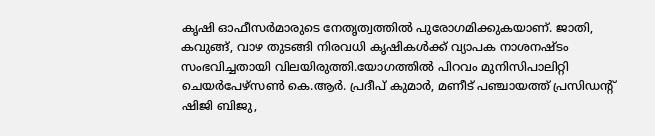കൃഷി ഓഫീസർമാരുടെ നേതൃത്വത്തിൽ പുരോഗമിക്കുകയാണ്. ജാതി, കവുങ്ങ്, വാഴ തുടങ്ങി നിരവധി കൃഷികൾക്ക് വ്യാപക നാശനഷ്ടം സംഭവിച്ചതായി വിലയിരുത്തി.യോഗത്തില്‍ പിറവം മുനിസിപാലിറ്റി ചെയര്‍പേഴ്സണ്‍ കെ.ആർ. പ്രദീപ്‌ കുമാര്‍, മണീട് പഞ്ചായത്ത് പ്രസിഡന്റ് ഷിജി ബിജു,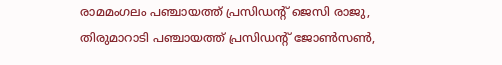രാമമംഗലം പഞ്ചായത്ത് പ്രസിഡന്റ് ജെസി രാജു, തിരുമാറാടി പഞ്ചായത്ത് പ്രസിഡന്റ് ജോണ്‍സണ്‍,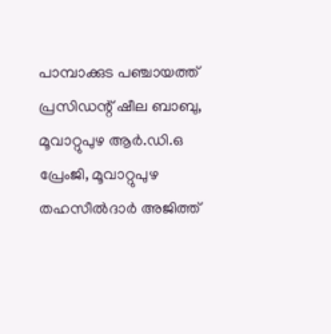പാമ്പാക്കുട പഞ്ചായത്ത്‌ പ്രസിഡന്റ് ഷീല ബാബു, മൂവാറ്റുപുഴ ആർ.ഡി.ഒ പ്രേംജി, മൂവാറ്റുപുഴ തഹസീല്‍ദാര്‍ അജിത്ത്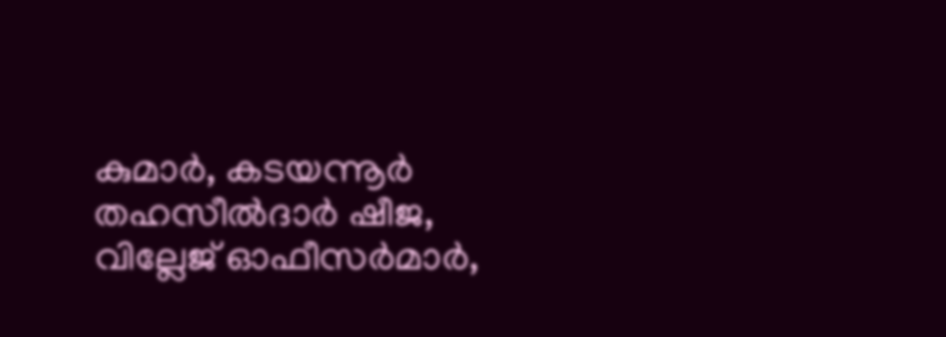കുമാര്‍, കടയന്നൂര്‍ തഹസീല്‍ദാര്‍ ഷീജ, വില്ലേജ് ഓഫീസര്‍മാര്‍,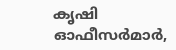കൃഷി ഓഫീസര്‍മാര്‍,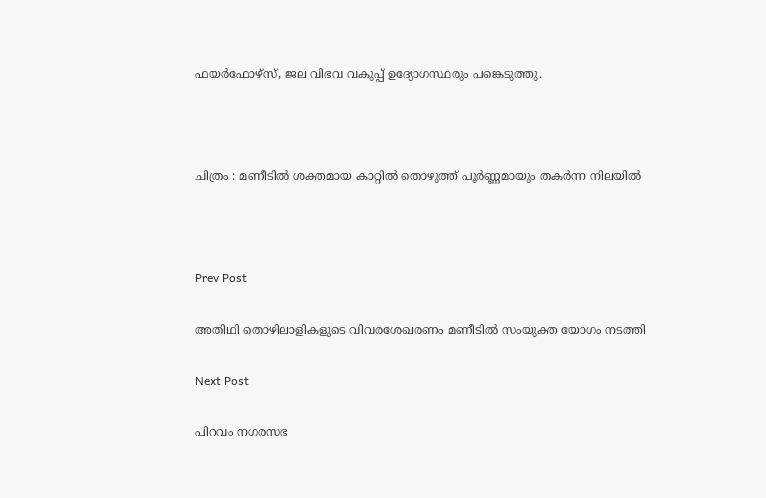ഫയര്‍ഫോഴ്സ്, ജല വിഭവ വകുപ്പ് ഉദ്യോഗസ്ഥരും പങ്കെടുത്തു.



ചിത്രം : മണീടിൽ ശക്തമായ കാറ്റിൽ തൊഴുത്ത്‌ പൂർണ്ണമായും തകർന്ന നിലയിൽ



Prev Post

അതിഥി തൊഴിലാളികളുടെ വിവരശേഖരണം മണീടിൽ സംയുക്ത യോഗം നടത്തി

Next Post

പിറവം നഗരസഭ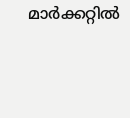മാർക്കറ്റിൽ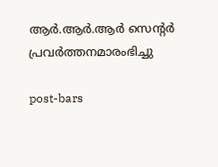ആർ.ആർ.ആർ സെന്റർ പ്രവർത്തനമാരംഭിച്ചു

post-bars